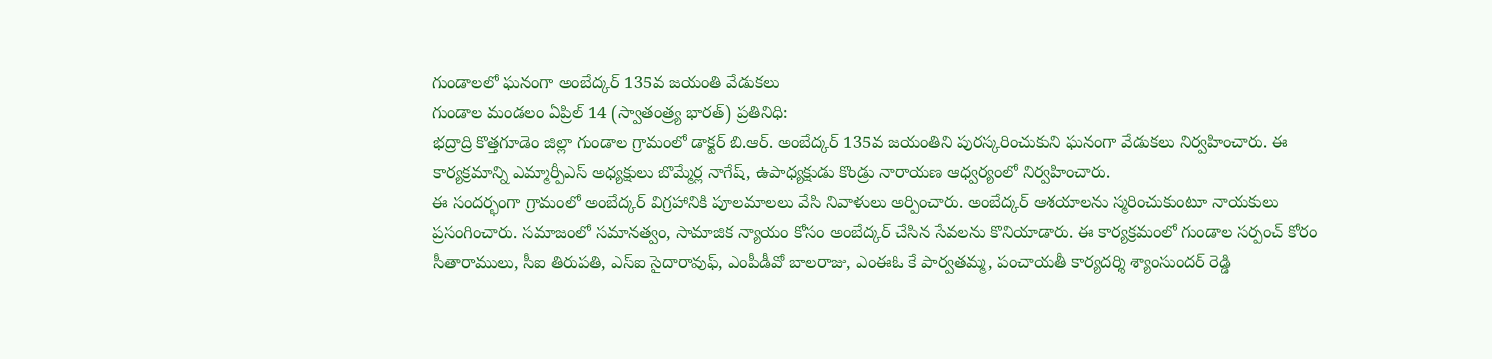గుండాలలో ఘనంగా అంబేద్కర్ 135వ జయంతి వేడుకలు
గుండాల మండలం ఏప్రిల్ 14 (స్వాతంత్ర్య భారత్) ప్రతినిధి:
భద్రాద్రి కొత్తగూడెం జిల్లా గుండాల గ్రామంలో డాక్టర్ బి.ఆర్. అంబేద్కర్ 135వ జయంతిని పురస్కరించుకుని ఘనంగా వేడుకలు నిర్వహించారు. ఈ కార్యక్రమాన్ని ఎమ్మార్పీఎస్ అధ్యక్షులు బొమ్మేర్ల నాగేష్, ఉపాధ్యక్షుడు కొండ్రు నారాయణ ఆధ్వర్యంలో నిర్వహించారు.
ఈ సందర్భంగా గ్రామంలో అంబేద్కర్ విగ్రహానికి పూలమాలలు వేసి నివాళులు అర్పించారు. అంబేద్కర్ ఆశయాలను స్మరించుకుంటూ నాయకులు ప్రసంగించారు. సమాజంలో సమానత్వం, సామాజిక న్యాయం కోసం అంబేద్కర్ చేసిన సేవలను కొనియాడారు. ఈ కార్యక్రమంలో గుండాల సర్పంచ్ కోరం సీతారాములు, సీఐ తిరుపతి, ఎస్ఐ సైదారావుఫ్, ఎంపీడీవో బాలరాజు, ఎంఈఓ కే పార్వతమ్మ, పంచాయతీ కార్యదర్శి శ్యాంసుందర్ రెడ్డి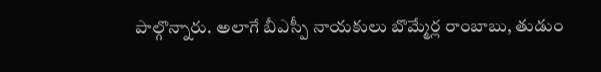పాల్గొన్నారు. అలాగే బీఎస్పీ నాయకులు బొమ్మేర్ల రాంబాబు, తుడుం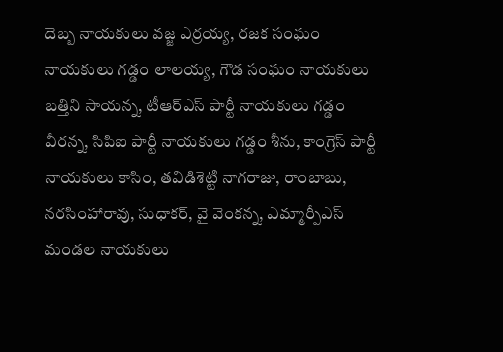దెబ్బ నాయకులు వజ్జ ఎర్రయ్య, రజక సంఘం నాయకులు గడ్డం లాలయ్య, గౌడ సంఘం నాయకులు బత్తిని సాయన్న, టీఆర్ఎస్ పార్టీ నాయకులు గడ్డం వీరన్న, సిపిఐ పార్టీ నాయకులు గడ్డం శీను, కాంగ్రెస్ పార్టీ నాయకులు కాసిం, తవిడిశెట్టి నాగరాజు, రాంబాబు, నరసింహారావు, సుధాకర్, వై వెంకన్న, ఎమ్మార్పీఎస్ మండల నాయకులు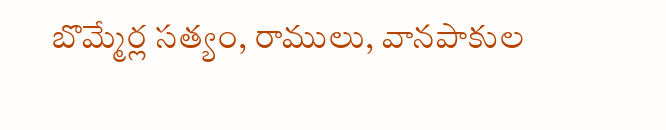బొమ్మేర్ల సత్యం, రాములు, వానపాకుల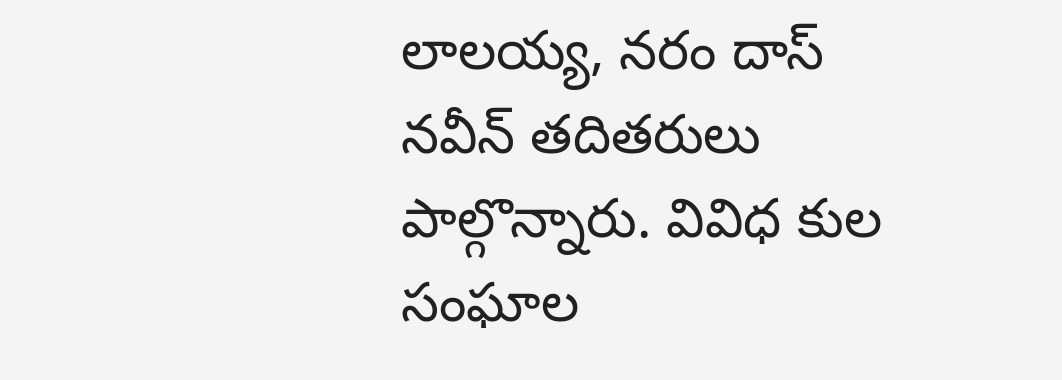లాలయ్య, నరం దాస్ నవీన్ తదితరులు పాల్గొన్నారు. వివిధ కుల సంఘాల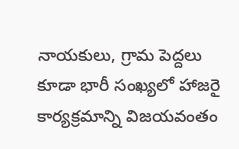నాయకులు, గ్రామ పెద్దలు కూడా భారీ సంఖ్యలో హాజరై కార్యక్రమాన్ని విజయవంతం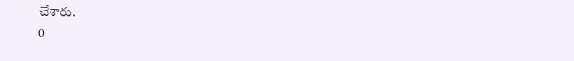చేశారు.
0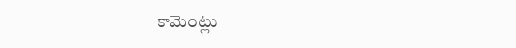కామెంట్లు